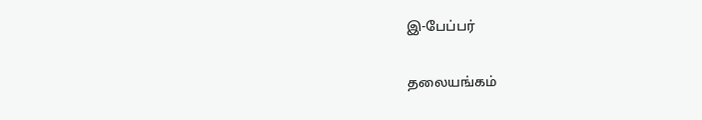இ-பேப்பர்

தலையங்கம்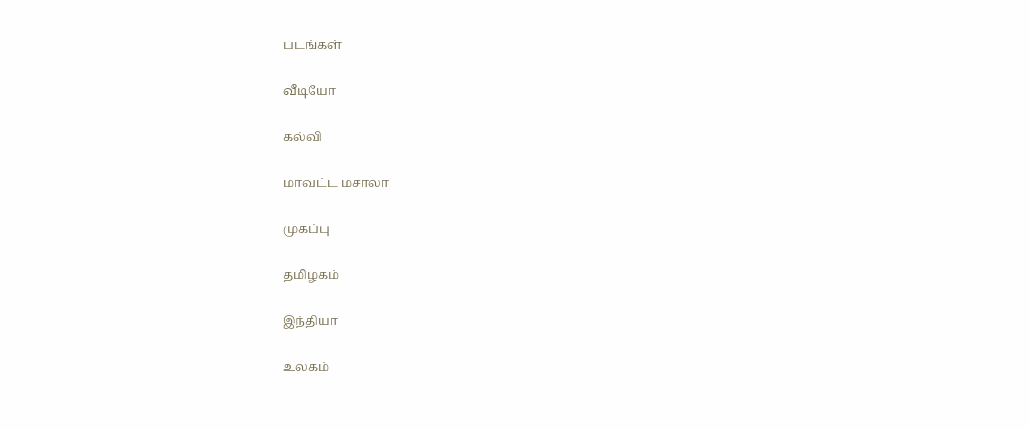படங்கள்

வீடியோ

கல்வி

மாவட்ட மசாலா

முகப்பு

தமிழகம்

இந்தியா

உலகம்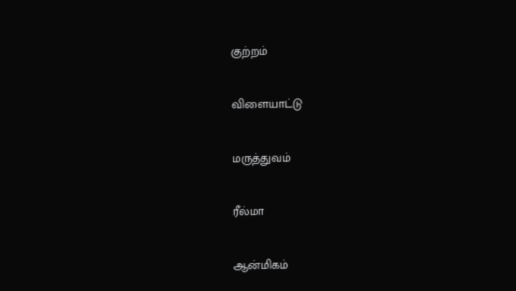குற்றம்

விளையாட்டு

மருத்துவம்

ரீல்மா

ஆன்மிகம்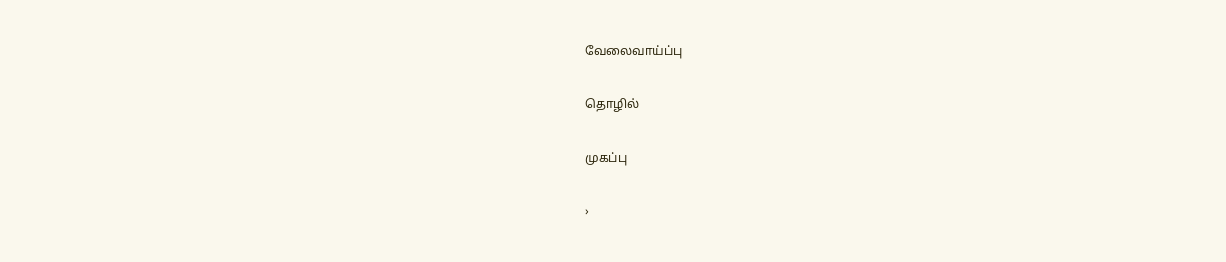வேலைவாய்ப்பு

தொழில்

முகப்பு

›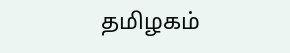தமிழகம்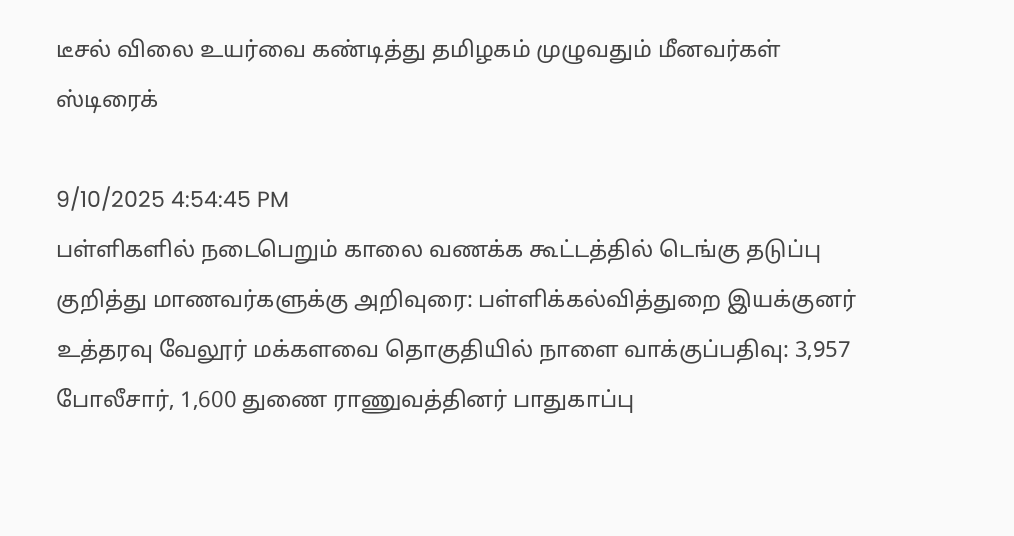டீசல் விலை உயர்வை கண்டித்து தமிழகம் முழுவதும் மீனவர்கள் ஸ்டிரைக்

9/10/2025 4:54:45 PM
பள்ளிகளில் நடைபெறும் காலை வணக்க கூட்டத்தில் டெங்கு தடுப்பு குறித்து மாணவர்களுக்கு அறிவுரை: பள்ளிக்கல்வித்துறை இயக்குனர் உத்தரவு வேலூர் மக்களவை தொகுதியில் நாளை வாக்குப்பதிவு: 3,957 போலீசார், 1,600 துணை ராணுவத்தினர் பாதுகாப்பு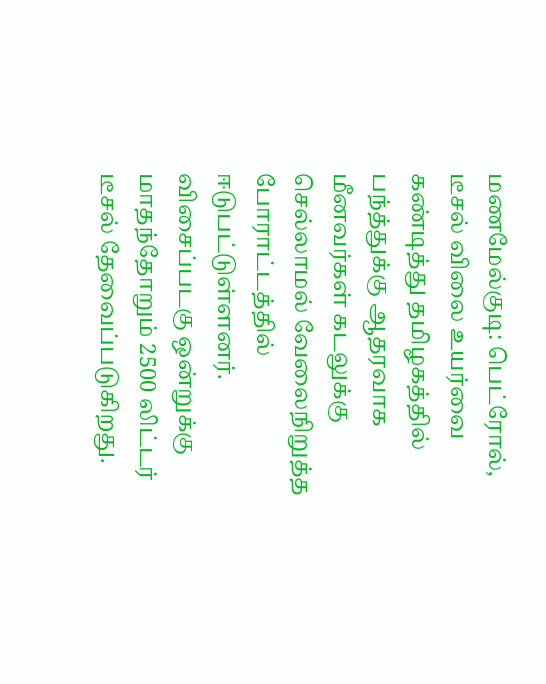மணமேல்குடி: பெட்ரோல், டீசல் விலை உயர்வை கண்டித்து தமிழகத்தில் பந்த்துக்கு ஆதரவாக மீனவர்கள் கடலுக்கு செல்லாமல் வேலைநிறுத்த போராட்டத்தில் ஈடுபட்டுள்ளனர். விசைப்படகு ஒன்றுக்கு மாதந்தோறும் 2500 லிட்டர் டீசல் தேவைப்படுகிறது.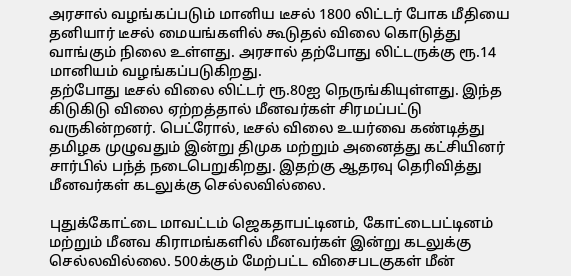அரசால் வழங்கப்படும் மானிய டீசல் 1800 லிட்டர் போக மீதியை தனியார் டீசல் மையங்களில் கூடுதல் விலை கொடுத்து வாங்கும் நிலை உள்ளது. அரசால் தற்போது லிட்டருக்கு ரூ.14 மானியம் வழங்கப்படுகிறது.
தற்போது டீசல் விலை லிட்டர் ரூ.80ஐ நெருங்கியுள்ளது. இந்த கிடுகிடு விலை ஏற்றத்தால் மீனவர்கள் சிரமப்பட்டு வருகின்றனர். பெட்ரோல், டீசல் விலை உயர்வை கண்டித்து தமிழக முழுவதும் இன்று திமுக மற்றும் அனைத்து கட்சியினர் சார்பில் பந்த் நடைபெறுகிறது. இதற்கு ஆதரவு தெரிவித்து மீனவர்கள் கடலுக்கு செல்லவில்லை.

புதுக்கோட்டை மாவட்டம் ஜெகதாபட்டினம், கோட்டைபட்டினம் மற்றும் மீனவ கிராமங்களில் மீனவர்கள் இன்று கடலுக்கு செல்லவில்லை. 500க்கும் மேற்பட்ட விசைபடகுகள் மீன்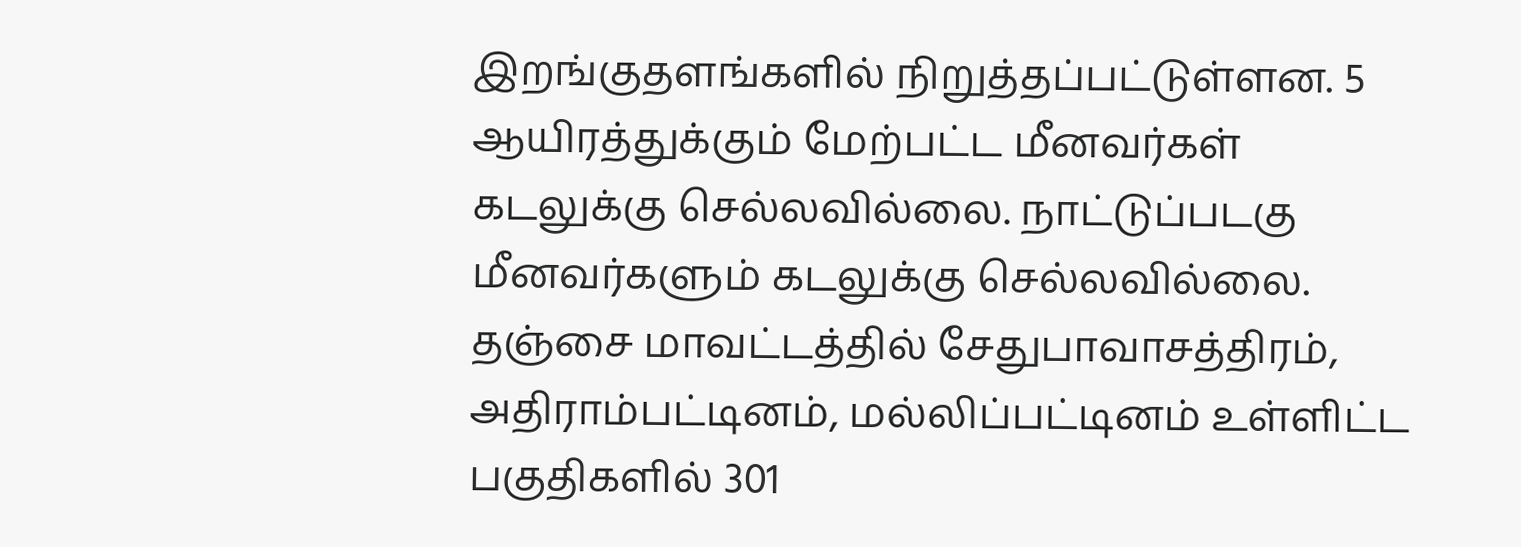இறங்குதளங்களில் நிறுத்தப்பட்டுள்ளன. 5 ஆயிரத்துக்கும் மேற்பட்ட மீனவர்கள் கடலுக்கு செல்லவில்லை. நாட்டுப்படகு மீனவர்களும் கடலுக்கு செல்லவில்லை. தஞ்சை மாவட்டத்தில் சேதுபாவாசத்திரம், அதிராம்பட்டினம், மல்லிப்பட்டினம் உள்ளிட்ட பகுதிகளில் 301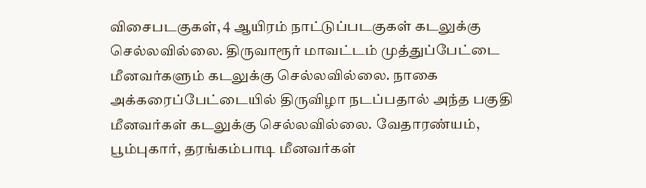விசைபடகுகள், 4 ஆயிரம் நாட்டுப்படகுகள் கடலுக்கு செல்லவில்லை. திருவாரூர் மாவட்டம் முத்துப்பேட்டை மீனவர்களும் கடலுக்கு செல்லவில்லை. நாகை அக்கரைப்பேட்டையில் திருவிழா நடப்பதால் அந்த பகுதி மீனவர்கள் கடலுக்கு செல்லவில்லை. வேதாரண்யம், பூம்புகார், தரங்கம்பாடி மீனவர்கள்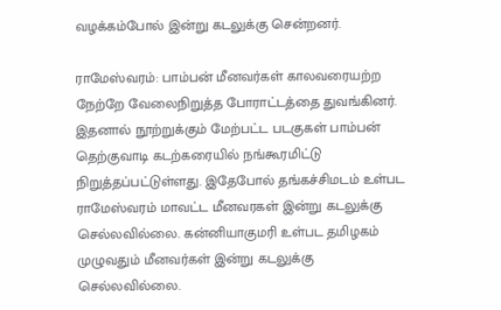வழக்கம்போல் இன்று கடலுக்கு சென்றனர்.

ராமேஸ்வரம்: பாம்பன் மீனவர்கள் காலவரையற்ற நேற்றே வேலைநிறுத்த போராட்டத்தை துவங்கினர். இதனால் நூற்றுக்கும் மேற்பட்ட படகுகள் பாம்பன் தெற்குவாடி கடற்கரையில் நங்கூரமிட்டு நிறுத்தப்பட்டுள்ளது. இதேபோல் தங்கச்சிமடம் உள்பட ராமேஸ்வரம் மாவட்ட மீனவரகள் இன்று கடலுக்கு செல்லவில்லை. கன்னியாகுமரி உள்பட தமிழகம் முழுவதும் மீனவர்கள் இன்று கடலுக்கு செல்லவில்லை.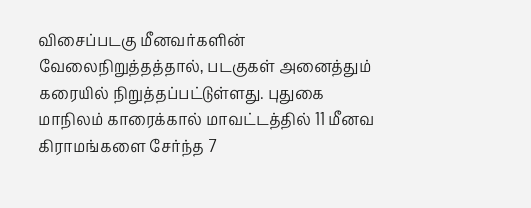விசைப்படகு மீனவர்களின் வேலைநிறுத்தத்தால், படகுகள் அனைத்தும் கரையில் நிறுத்தப்பட்டுள்ளது. புதுகை மாநிலம் காரைக்கால் மாவட்டத்தில் 11 மீனவ கிராமங்களை சேர்ந்த 7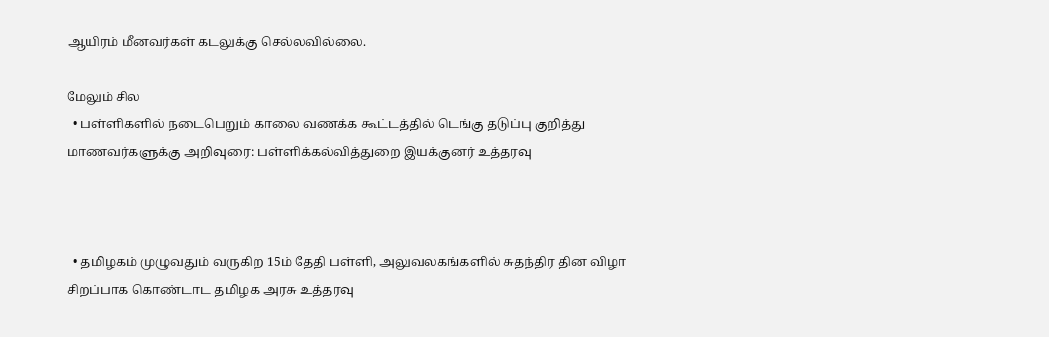ஆயிரம் மீனவர்கள் கடலுக்கு செல்லவில்லை.

மேலும் சில
  • பள்ளிகளில் நடைபெறும் காலை வணக்க கூட்டத்தில் டெங்கு தடுப்பு குறித்து மாணவர்களுக்கு அறிவுரை: பள்ளிக்கல்வித்துறை இயக்குனர் உத்தரவு



  • தமிழகம் முழுவதும் வருகிற 15ம் தேதி பள்ளி, அலுவலகங்களில் சுதந்திர தின விழா சிறப்பாக கொண்டாட தமிழக அரசு உத்தரவு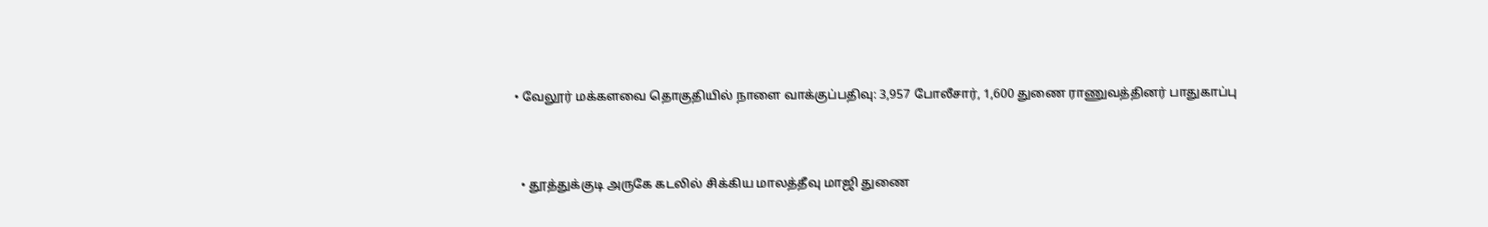• வேலூர் மக்களவை தொகுதியில் நாளை வாக்குப்பதிவு: 3,957 போலீசார், 1,600 துணை ராணுவத்தினர் பாதுகாப்பு



  • தூத்துக்குடி அருகே கடலில் சிக்கிய மாலத்தீவு மாஜி துணை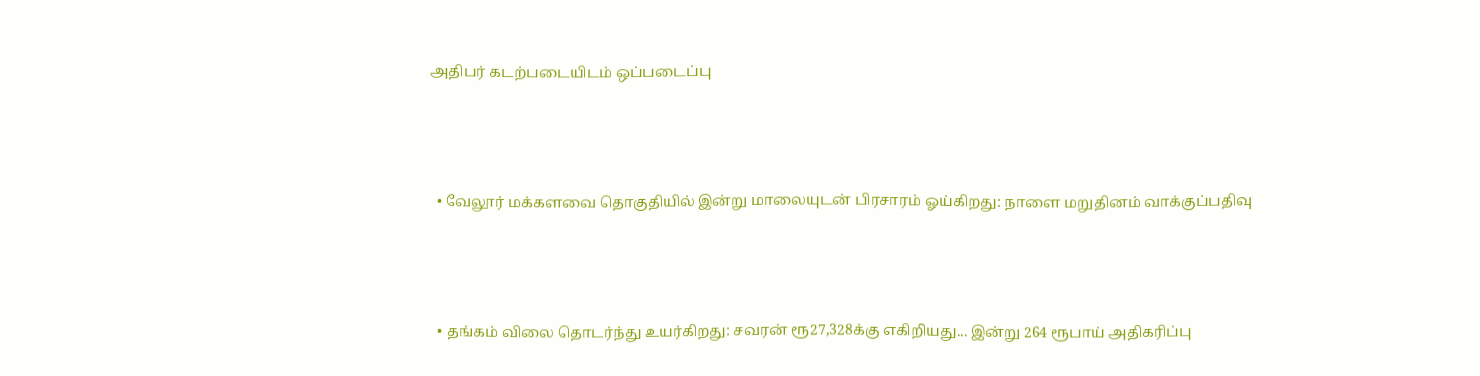அதிபர் கடற்படையிடம் ஒப்படைப்பு



  • வேலூர் மக்களவை தொகுதியில் இன்று மாலையுடன் பிரசாரம் ஓய்கிறது: நாளை மறுதினம் வாக்குப்பதிவு



  • தங்கம் விலை தொடர்ந்து உயர்கிறது: சவரன் ரூ27,328க்கு எகிறியது... இன்று 264 ரூபாய் அதிகரிப்பு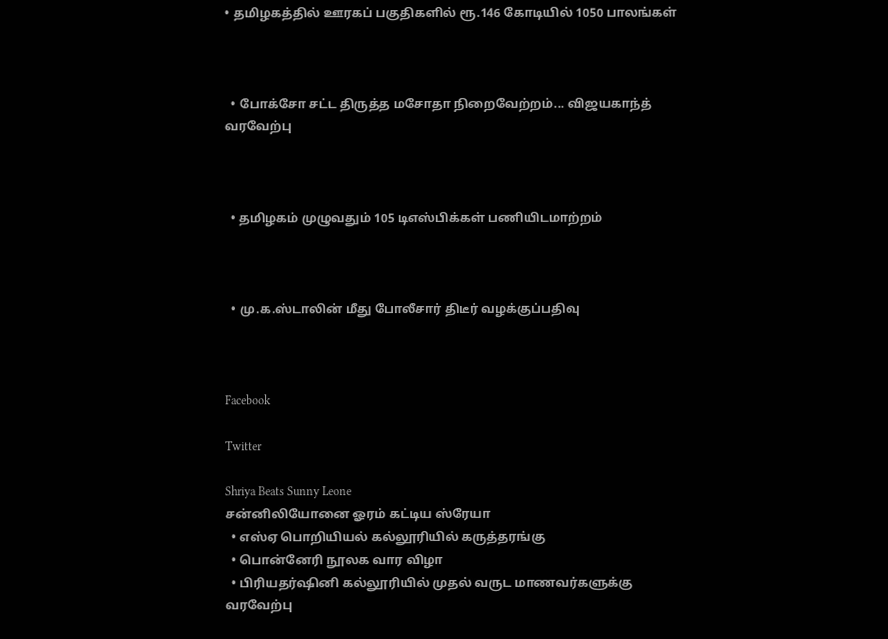• தமிழகத்தில் ஊரகப் பகுதிகளில் ரூ.146 கோடியில் 1050 பாலங்கள்



  • போக்சோ சட்ட திருத்த மசோதா நிறைவேற்றம்... விஜயகாந்த் வரவேற்பு



  • தமிழகம் முழுவதும் 105 டிஎஸ்பிக்கள் பணியிடமாற்றம்



  • மு.க.ஸ்டாலின் மீது போலீசார் திடீர் வழக்குப்பதிவு



Facebook

Twitter

Shriya Beats Sunny Leone
சன்னிலியோனை ஓரம் கட்டிய ஸ்ரேயா
  • எஸ்ஏ பொறியியல் கல்லூரியில் கருத்தரங்கு
  • பொன்னேரி நூலக வார விழா
  • பிரியதர்ஷினி கல்லூரியில் முதல் வருட மாணவர்களுக்கு வரவேற்பு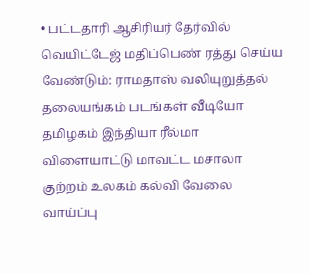• பட்டதாரி ஆசிரியர் தேர்வில் வெயிட்டேஜ் மதிப்பெண் ரத்து செய்ய வேண்டும்: ராமதாஸ் வலியுறுத்தல்
தலையங்கம் படங்கள் வீடியோ தமிழகம் இந்தியா ரீல்மா விளையாட்டு மாவட்ட மசாலா குற்றம் உலகம் கல்வி வேலை வாய்ப்பு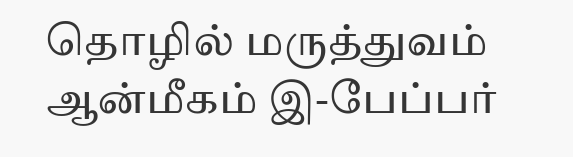தொழில் மருத்துவம் ஆன்மீகம் இ-பேப்பர்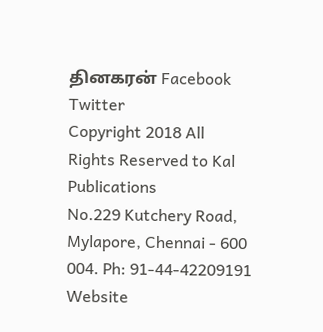தினகரன் Facebook Twitter
Copyright 2018 All Rights Reserved to Kal Publications
No.229 Kutchery Road, Mylapore, Chennai - 600 004. Ph: 91-44-42209191
Website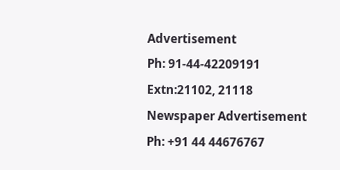Advertisement
Ph: 91-44-42209191 Extn:21102, 21118
Newspaper Advertisement
Ph: +91 44 44676767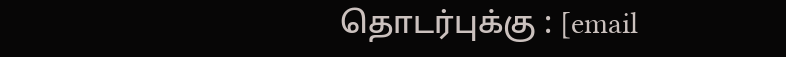தொடர்புக்கு : [email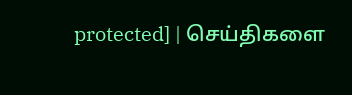protected] | செய்திகளை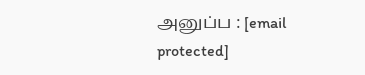அனுப்ப : [email protected]